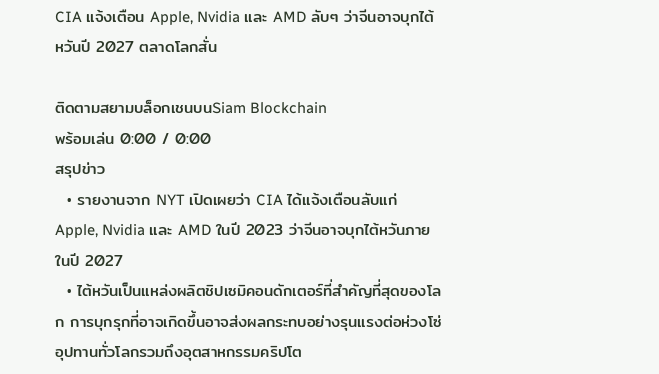CIA แจ้งเตือน Apple, Nvidia และ AMD ลับๆ ว่าจีนอาจบุกไต้หวันปี 2027 ตลาดโลกสั่น

ติดตามสยามบล็อกเชนบนSiam Blockchain
พร้อมเล่น 0:00 / 0:00
สรุปข่าว
  • รายงานจาก NYT เปิดเผยว่า CIA ได้แจ้งเตือนลับแก่ Apple, Nvidia และ AMD ในปี 2023 ว่าจีนอาจบุกไต้หวันภายในปี 2027
  • ไต้หวันเป็นแหล่งผลิตชิปเซมิคอนดักเตอร์ที่สำคัญที่สุดของโลก การบุกรุกที่อาจเกิดขึ้นอาจส่งผลกระทบอย่างรุนแรงต่อห่วงโซ่อุปทานทั่วโลกรวมถึงอุตสาหกรรมคริปโต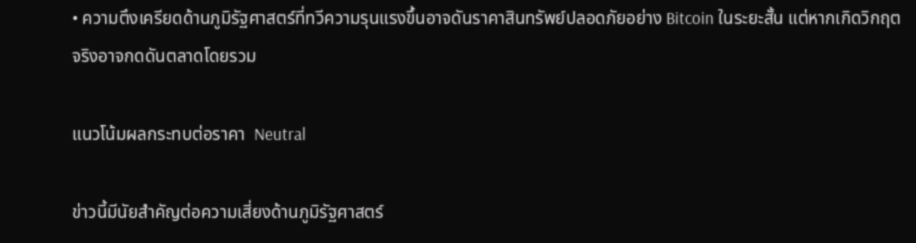• ความตึงเครียดด้านภูมิรัฐศาสตร์ที่ทวีความรุนแรงขึ้นอาจดันราคาสินทรัพย์ปลอดภัยอย่าง Bitcoin ในระยะสั้น แต่หากเกิดวิกฤตจริงอาจกดดันตลาดโดยรวม

แนวโน้มผลกระทบต่อราคา  Neutral

ข่าวนี้มีนัยสำคัญต่อความเสี่ยงด้านภูมิรัฐศาสตร์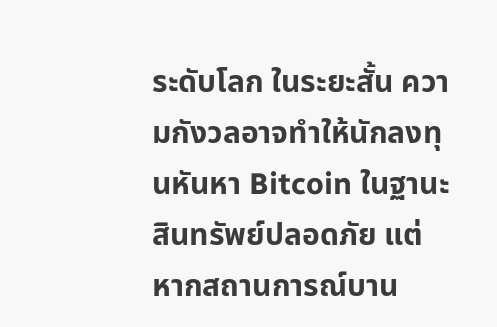ระดับโลก ในระยะสั้น ความกังวลอาจทำให้นักลงทุนหันหา Bitcoin ในฐานะสินทรัพย์ปลอดภัย แต่หากสถานการณ์บาน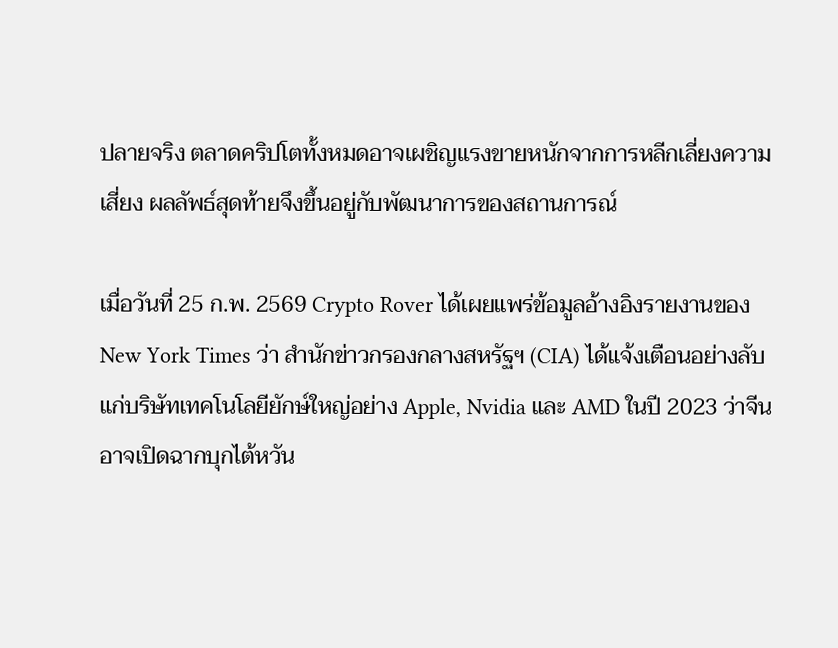ปลายจริง ตลาดคริปโตทั้งหมดอาจเผชิญแรงขายหนักจากการหลีกเลี่ยงความเสี่ยง ผลลัพธ์สุดท้ายจึงขึ้นอยู่กับพัฒนาการของสถานการณ์

เมื่อวันที่ 25 ก.พ. 2569 Crypto Rover ได้เผยแพร่ข้อมูลอ้างอิงรายงานของ New York Times ว่า สำนักข่าวกรองกลางสหรัฐฯ (CIA) ได้แจ้งเตือนอย่างลับแก่บริษัทเทคโนโลยียักษ์ใหญ่อย่าง Apple, Nvidia และ AMD ในปี 2023 ว่าจีนอาจเปิดฉากบุกไต้หวัน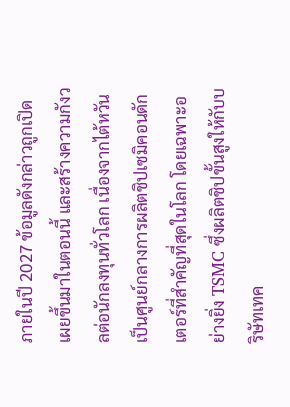ภายในปี 2027 ข้อมูลดังกล่าวถูกเปิดเผยขึ้นมาในตอนนี้ และสร้างความกังวลต่อนักลงทุนทั่วโลก เนื่องจากไต้หวันเป็นศูนย์กลางการผลิตชิปเซมิคอนดักเตอร์ที่สำคัญที่สุดในโลก โดยเฉพาะอย่างยิ่ง TSMC ซึ่งผลิตชิปขั้นสูงให้กับบริษัทเทค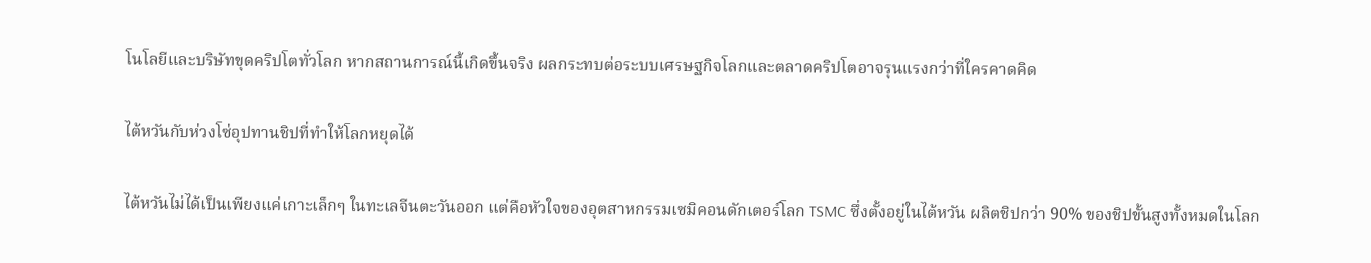โนโลยีและบริษัทขุดคริปโตทั่วโลก หากสถานการณ์นี้เกิดขึ้นจริง ผลกระทบต่อระบบเศรษฐกิจโลกและตลาดคริปโตอาจรุนแรงกว่าที่ใครคาดคิด

ไต้หวันกับห่วงโซ่อุปทานชิปที่ทำให้โลกหยุดได้

ไต้หวันไม่ได้เป็นเพียงแค่เกาะเล็กๆ ในทะเลจีนตะวันออก แต่คือหัวใจของอุตสาหกรรมเซมิคอนดักเตอร์โลก TSMC ซึ่งตั้งอยู่ในไต้หวัน ผลิตชิปกว่า 90% ของชิปขั้นสูงทั้งหมดในโลก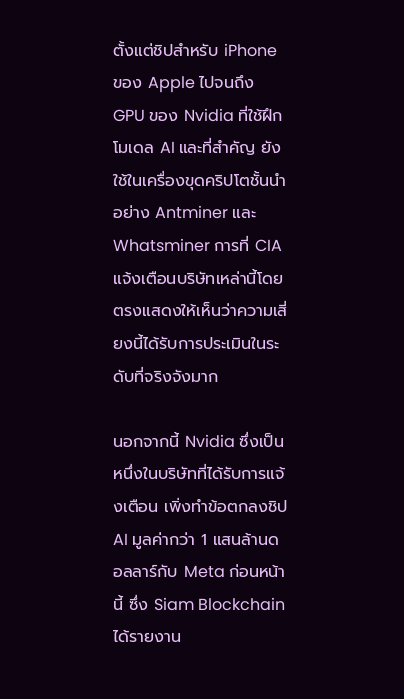ตั้งแต่ชิปสำหรับ iPhone ของ Apple ไปจนถึง GPU ของ Nvidia ที่ใช้ฝึกโมเดล AI และที่สำคัญ ยังใช้ในเครื่องขุดคริปโตชั้นนำอย่าง Antminer และ Whatsminer การที่ CIA แจ้งเตือนบริษัทเหล่านี้โดยตรงแสดงให้เห็นว่าความเสี่ยงนี้ได้รับการประเมินในระดับที่จริงจังมาก

นอกจากนี้ Nvidia ซึ่งเป็นหนึ่งในบริษัทที่ได้รับการแจ้งเตือน เพิ่งทำข้อตกลงชิป AI มูลค่ากว่า 1 แสนล้านดอลลาร์กับ Meta ก่อนหน้านี้ ซึ่ง Siam Blockchain ได้รายงาน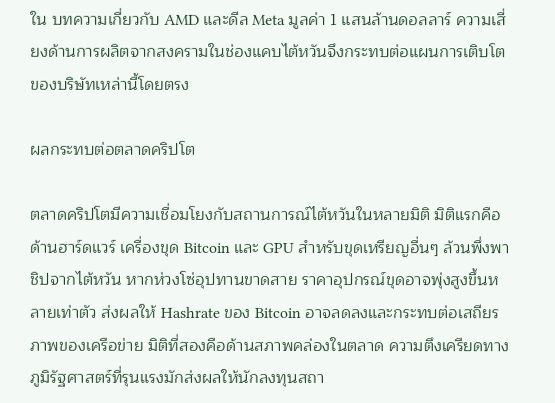ใน บทความเกี่ยวกับ AMD และดีล Meta มูลค่า 1 แสนล้านดอลลาร์ ความเสี่ยงด้านการผลิตจากสงครามในช่องแคบไต้หวันจึงกระทบต่อแผนการเติบโตของบริษัทเหล่านี้โดยตรง

ผลกระทบต่อตลาดคริปโต

ตลาดคริปโตมีความเชื่อมโยงกับสถานการณ์ไต้หวันในหลายมิติ มิติแรกคือด้านฮาร์ดแวร์ เครื่องขุด Bitcoin และ GPU สำหรับขุดเหรียญอื่นๆ ล้วนพึ่งพาชิปจากไต้หวัน หากห่วงโซ่อุปทานขาดสาย ราคาอุปกรณ์ขุดอาจพุ่งสูงขึ้นหลายเท่าตัว ส่งผลให้ Hashrate ของ Bitcoin อาจลดลงและกระทบต่อเสถียรภาพของเครือข่าย มิติที่สองคือด้านสภาพคล่องในตลาด ความตึงเครียดทางภูมิรัฐศาสตร์ที่รุนแรงมักส่งผลให้นักลงทุนสถา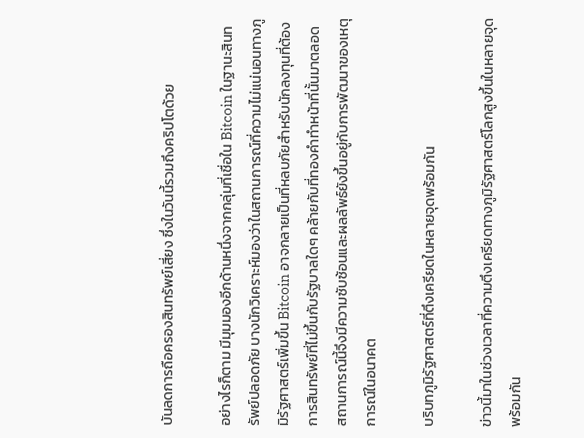บันลดการถือครองสินทรัพย์เสี่ยง ซึ่งในวันนี้รวมถึงคริปโตด้วย

อย่างไรก็ตาม มีมุมมองอีกด้านหนึ่งจากกลุ่มที่เชื่อใน Bitcoin ในฐานะสินทรัพย์ปลอดภัย บางนักวิเคราะห์มองว่าในสถานการณ์ที่ความไม่แน่นอนทางภูมิรัฐศาสตร์เพิ่มขึ้น Bitcoin อาจกลายเป็นที่หลบภัยสำหรับนักลงทุนที่ต้องการสินทรัพย์ที่ไม่ขึ้นกับรัฐบาลใดๆ คล้ายกับที่ทองคำทำหน้าที่นั้นมาตลอด สถานการณ์นี้จึงมีความซับซ้อนและผลลัพธ์ยังขึ้นอยู่กับการพัฒนาของเหตุการณ์ในอนาคต

บริบทภูมิรัฐศาสตร์ที่ตึงเครียดในหลายจุดพร้อมกัน

ข่าวนี้มาในช่วงเวลาที่ความตึงเครียดทางภูมิรัฐศาสตร์โลกสูงขึ้นในหลายจุดพร้อมกัน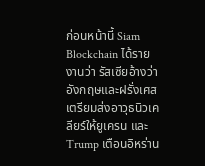ก่อนหน้านี้ Siam Blockchain ได้รายงานว่า รัสเซียอ้างว่าอังกฤษและฝรั่งเศสเตรียมส่งอาวุธนิวเคลียร์ให้ยูเครน และ Trump เตือนอิหร่าน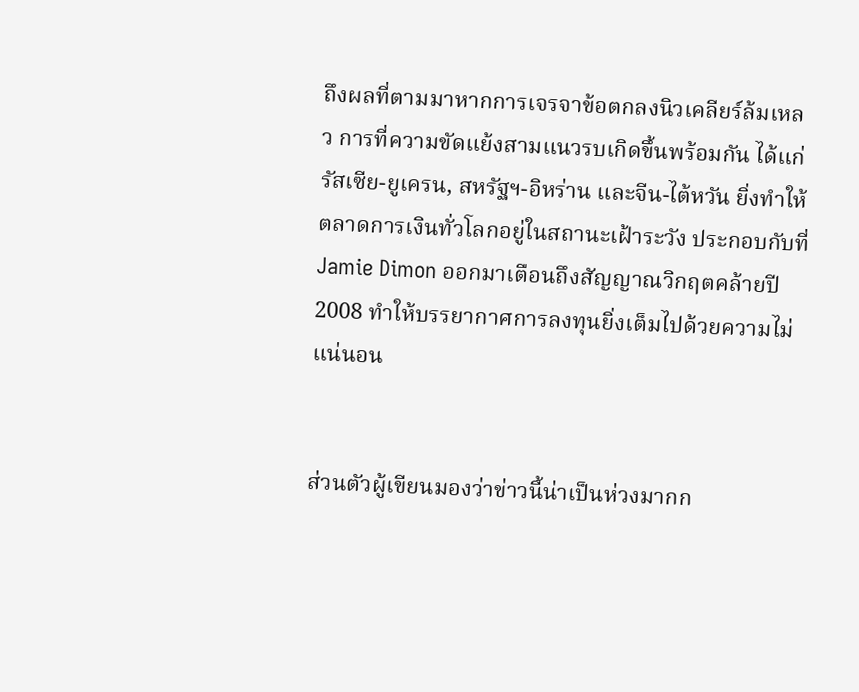ถึงผลที่ตามมาหากการเจรจาข้อตกลงนิวเคลียร์ล้มเหลว การที่ความขัดแย้งสามแนวรบเกิดขึ้นพร้อมกัน ได้แก่ รัสเซีย-ยูเครน, สหรัฐฯ-อิหร่าน และจีน-ไต้หวัน ยิ่งทำให้ตลาดการเงินทั่วโลกอยู่ในสถานะเฝ้าระวัง ประกอบกับที่ Jamie Dimon ออกมาเตือนถึงสัญญาณวิกฤตคล้ายปี 2008 ทำให้บรรยากาศการลงทุนยิ่งเต็มไปด้วยความไม่แน่นอน


ส่วนตัวผู้เขียนมองว่าข่าวนี้น่าเป็นห่วงมากก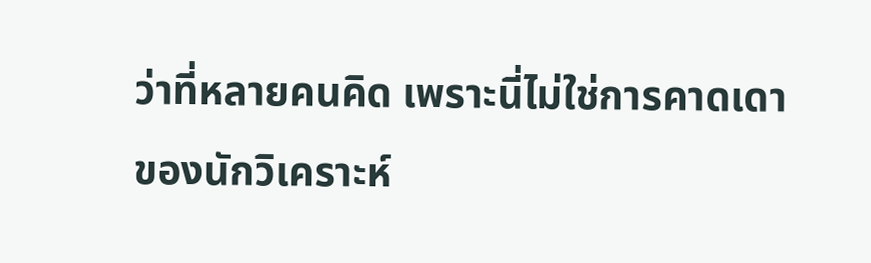ว่าที่หลายคนคิด เพราะนี่ไม่ใช่การคาดเดาของนักวิเคราะห์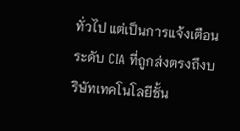ทั่วไป แต่เป็นการแจ้งเตือนระดับ CIA ที่ถูกส่งตรงถึงบริษัทเทคโนโลยีชั้น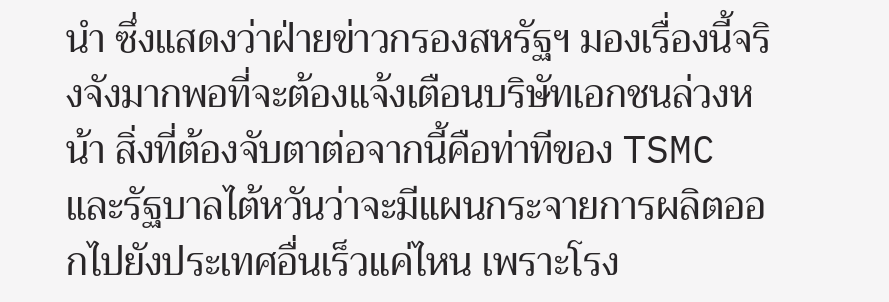นำ ซึ่งแสดงว่าฝ่ายข่าวกรองสหรัฐฯ มองเรื่องนี้จริงจังมากพอที่จะต้องแจ้งเตือนบริษัทเอกชนล่วงหน้า สิ่งที่ต้องจับตาต่อจากนี้คือท่าทีของ TSMC และรัฐบาลไต้หวันว่าจะมีแผนกระจายการผลิตออกไปยังประเทศอื่นเร็วแค่ไหน เพราะโรง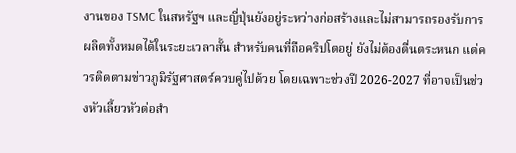งานของ TSMC ในสหรัฐฯ และญี่ปุ่นยังอยู่ระหว่างก่อสร้างและไม่สามารถรองรับการผลิตทั้งหมดได้ในระยะเวลาสั้น สำหรับคนที่ถือคริปโตอยู่ ยังไม่ต้องตื่นตระหนก แต่ควรติดตามข่าวภูมิรัฐศาสตร์ควบคู่ไปด้วย โดยเฉพาะช่วงปี 2026-2027 ที่อาจเป็นช่วงหัวเลี้ยวหัวต่อสำ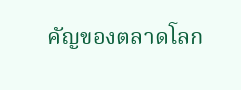คัญของตลาดโลก